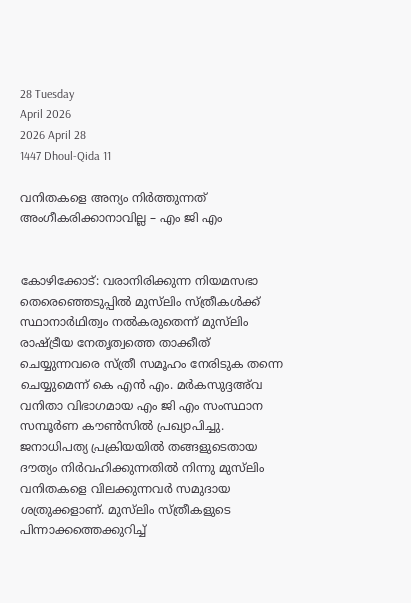28 Tuesday
April 2026
2026 April 28
1447 Dhoul-Qida 11

വനിതകളെ അന്യം നിര്‍ത്തുന്നത് അംഗീകരിക്കാനാവില്ല – എം ജി എം


കോഴിക്കോട്: വരാനിരിക്കുന്ന നിയമസഭാ തെരെഞ്ഞെടുപ്പില്‍ മുസ്‌ലിം സ്ത്രീകള്‍ക്ക് സ്ഥാനാര്‍ഥിത്വം നല്‍കരുതെന്ന് മുസ്‌ലിം രാഷ്ട്രീയ നേതൃത്വത്തെ താക്കീത് ചെയ്യുന്നവരെ സ്ത്രീ സമൂഹം നേരിടുക തന്നെ ചെയ്യുമെന്ന് കെ എന്‍ എം. മര്‍കസുദ്ദഅ്‌വ വനിതാ വിഭാഗമായ എം ജി എം സംസ്ഥാന സമ്പൂര്‍ണ കൗണ്‍സില്‍ പ്രഖ്യാപിച്ചു.
ജനാധിപത്യ പ്രക്രിയയില്‍ തങ്ങളുടെതായ ദൗത്യം നിര്‍വഹിക്കുന്നതില്‍ നിന്നു മുസ്‌ലിം വനിതകളെ വിലക്കുന്നവര്‍ സമുദായ ശത്രുക്കളാണ്. മുസ്‌ലിം സ്ത്രീകളുടെ പിന്നാക്കത്തെക്കുറിച്ച്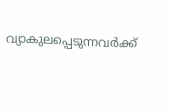വ്യാകുലപ്പെടുന്നവര്‍ക്ക്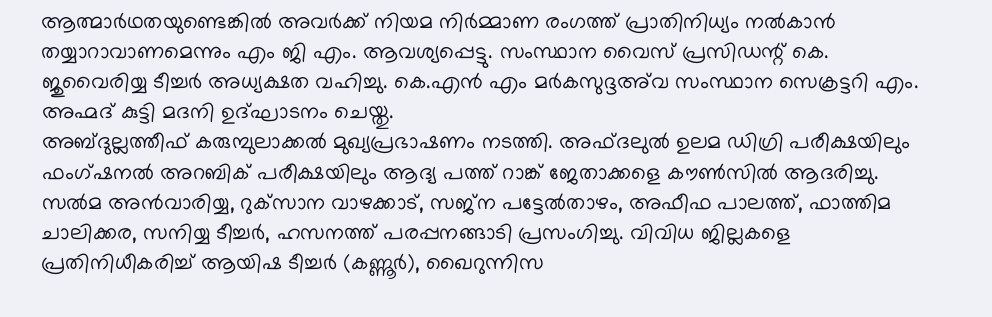ആത്മാര്‍ഥതയുണ്ടെങ്കില്‍ അവര്‍ക്ക് നിയമ നിര്‍മ്മാണ രംഗത്ത് പ്രാതിനിധ്യം നല്‍കാന്‍ തയ്യാറാവാണമെന്നും എം ജി എം. ആവശ്യപ്പെട്ടു. സംസ്ഥാന വൈസ് പ്രസിഡന്റ് കെ. ജുവൈരിയ്യ ടീച്ചര്‍ അധ്യക്ഷത വഹിച്ചു. കെ.എന്‍ എം മര്‍കസുദ്ദഅ്‌വ സംസ്ഥാന സെക്രട്ടറി എം. അഹ്മദ് കുട്ടി മദനി ഉദ്ഘാടനം ചെയ്തു.
അബ്ദുല്ലത്തീഫ് കരുമ്പുലാക്കല്‍ മുഖ്യപ്രഭാഷണം നടത്തി. അഫ്ദലുല്‍ ഉലമ ഡിഗ്രി പരീക്ഷയിലും ഫംഗ്ഷനല്‍ അറബിക് പരീക്ഷയിലും ആദ്യ പത്ത് റാങ്ക് ജേതാക്കളെ കൗണ്‍സില്‍ ആദരിച്ചു. സല്‍മ അന്‍വാരിയ്യ, റുക്‌സാന വാഴക്കാട്, സജ്‌ന പട്ടേല്‍താഴം, അഫീഫ പാലത്ത്, ഫാത്തിമ ചാലിക്കര, സനിയ്യ ടീച്ചര്‍, ഹസനത്ത് പരപ്പനങ്ങാടി പ്രസംഗിച്ചു. വിവിധ ജില്ലകളെ പ്രതിനിധീകരിച്ച് ആയിഷ ടീച്ചര്‍ (കണ്ണൂര്‍), ഖൈറുന്നിസ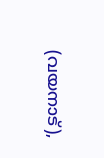(വയനാട്),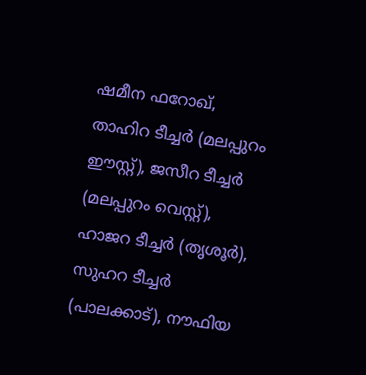ഷമീന ഫറോഖ്, താഹിറ ടീച്ചര്‍ (മലപ്പുറം ഈസ്റ്റ്), ജസീറ ടീച്ചര്‍ (മലപ്പുറം വെസ്റ്റ്), ഹാജറ ടീച്ചര്‍ (തൃശൂര്‍), സുഹറ ടീച്ചര്‍ (പാലക്കാട്), നൗഫിയ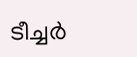ടീച്ചര്‍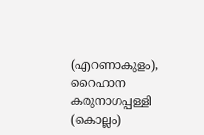(എറണാകുളം), റൈഹാന കരുനാഗപ്പള്ളി (കൊല്ലം)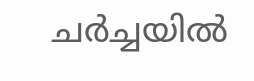ചര്‍ച്ചയില്‍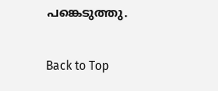പങ്കെടുത്തു.

Back to Top